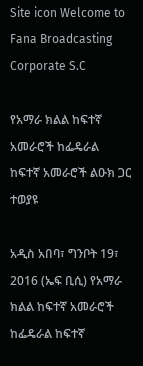Site icon Welcome to Fana Broadcasting Corporate S.C

የአማራ ክልል ከፍተኛ አመራሮች ከፌዴራል ከፍተኛ አመራሮች ልዑክ ጋር ተወያዩ

አዲስ አበባ፣ ግንቦት 19፣ 2016 (ኤፍ ቢሲ) የአማራ ክልል ከፍተኛ አመራሮች ከፌዴራል ከፍተኛ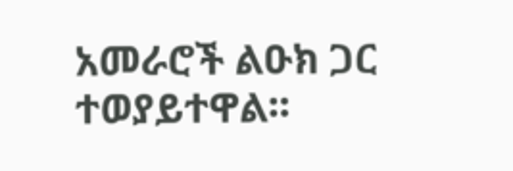አመራሮች ልዑክ ጋር ተወያይተዋል፡፡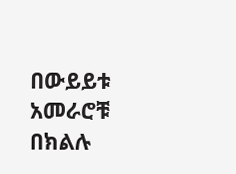በውይይቱ አመራሮቹ በክልሉ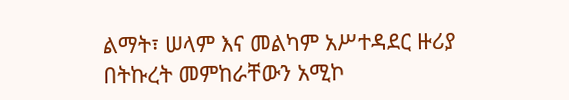ልማት፣ ሠላም እና መልካም አሥተዳደር ዙሪያ በትኩረት መምከራቸውን አሚኮ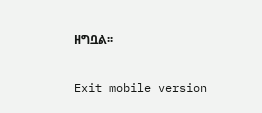ዘግቧል፡፡

Exit mobile version